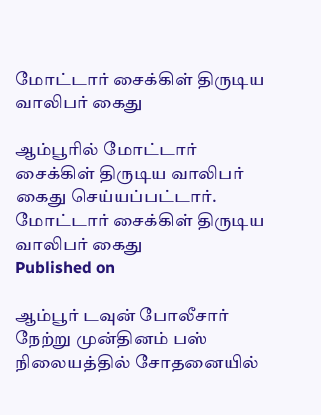மோட்டார் சைக்கிள் திருடிய வாலிபர் கைது

ஆம்பூரில் மோட்டார் சைக்கிள் திருடிய வாலிபர் கைது செய்யப்பட்டார்.
மோட்டார் சைக்கிள் திருடிய வாலிபர் கைது
Published on

ஆம்பூர் டவுன் போலீசார் நேற்று முன்தினம் பஸ் நிலையத்தில் சோதனையில்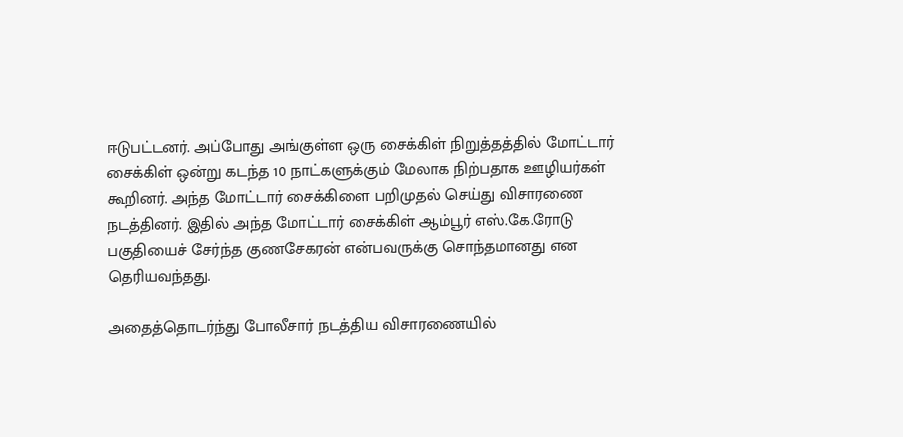ஈடுபட்டனர். அப்போது அங்குள்ள ஒரு சைக்கிள் நிறுத்தத்தில் மோட்டார் சைக்கிள் ஒன்று கடந்த 10 நாட்களுக்கும் மேலாக நிற்பதாக ஊழியர்கள் கூறினர். அந்த மோட்டார் சைக்கிளை பறிமுதல் செய்து விசாரணை நடத்தினர். இதில் அந்த மோட்டார் சைக்கிள் ஆம்பூர் எஸ்.கே.ரோடு பகுதியைச் சேர்ந்த குணசேகரன் என்பவருக்கு சொந்தமானது என தெரியவந்தது.

அதைத்தொடர்ந்து போலீசார் நடத்திய விசாரணையில்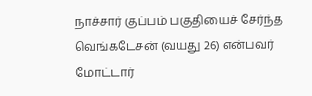நாச்சார் குப்பம் பகுதியைச் சேர்ந்த வெங்கடேசன் (வயது 26) என்பவர் மோட்டார்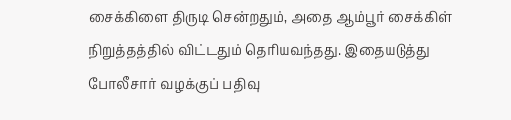சைக்கிளை திருடி சென்றதும், அதை ஆம்பூர் சைக்கிள் நிறுத்தத்தில் விட்டதும் தெரியவந்தது. இதையடுத்து போலீசார் வழக்குப் பதிவு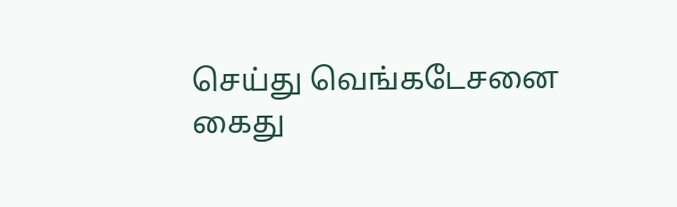செய்து வெங்கடேசனை கைது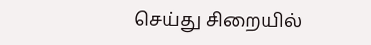செய்து சிறையில்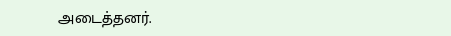அடைத்தனர்.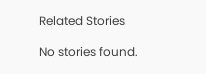Related Stories

No stories found.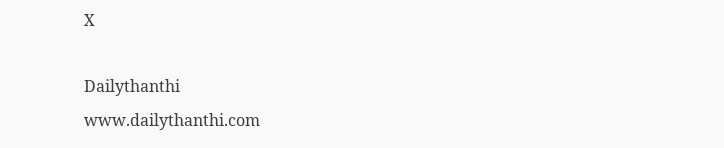X

Dailythanthi
www.dailythanthi.com